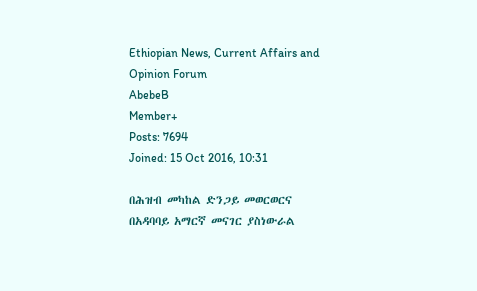Ethiopian News, Current Affairs and Opinion Forum
AbebeB
Member+
Posts: 7694
Joined: 15 Oct 2016, 10:31

በሕዝብ መካከል ድንጋይ መወርወርና በአዳባባይ አማርኛ መናገር ያስነውራል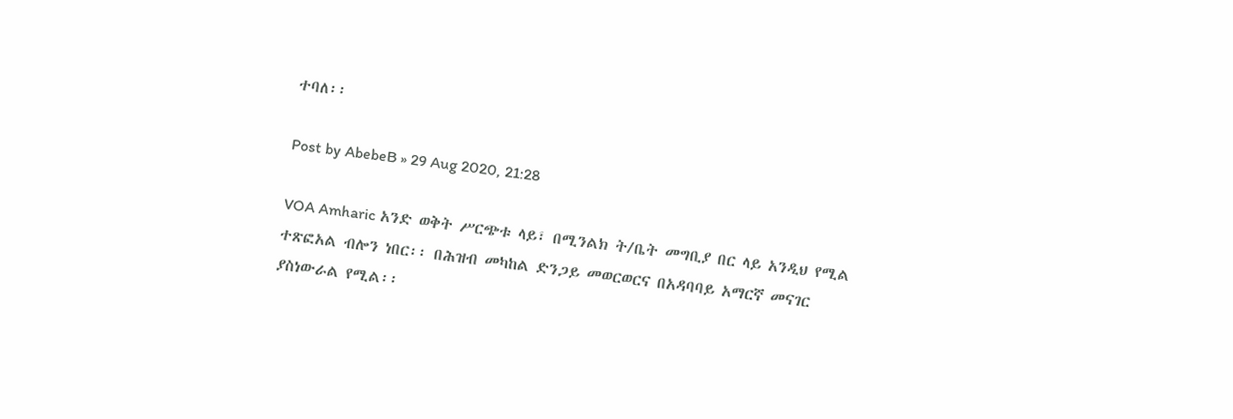ተባለ፡፡

Post by AbebeB » 29 Aug 2020, 21:28

VOA Amharic አንድ ወቅት ሥርጭቱ ላይ፣ በሚንልክ ት/ቤት መግቢያ በር ላይ አንዲህ የሚል ተጽፎአል ብሎን ነበር፡፡ በሕዝብ መካከል ድንጋይ መወርወርና በአዳባባይ አማርኛ መናገር ያስነውራል የሚል፡፡